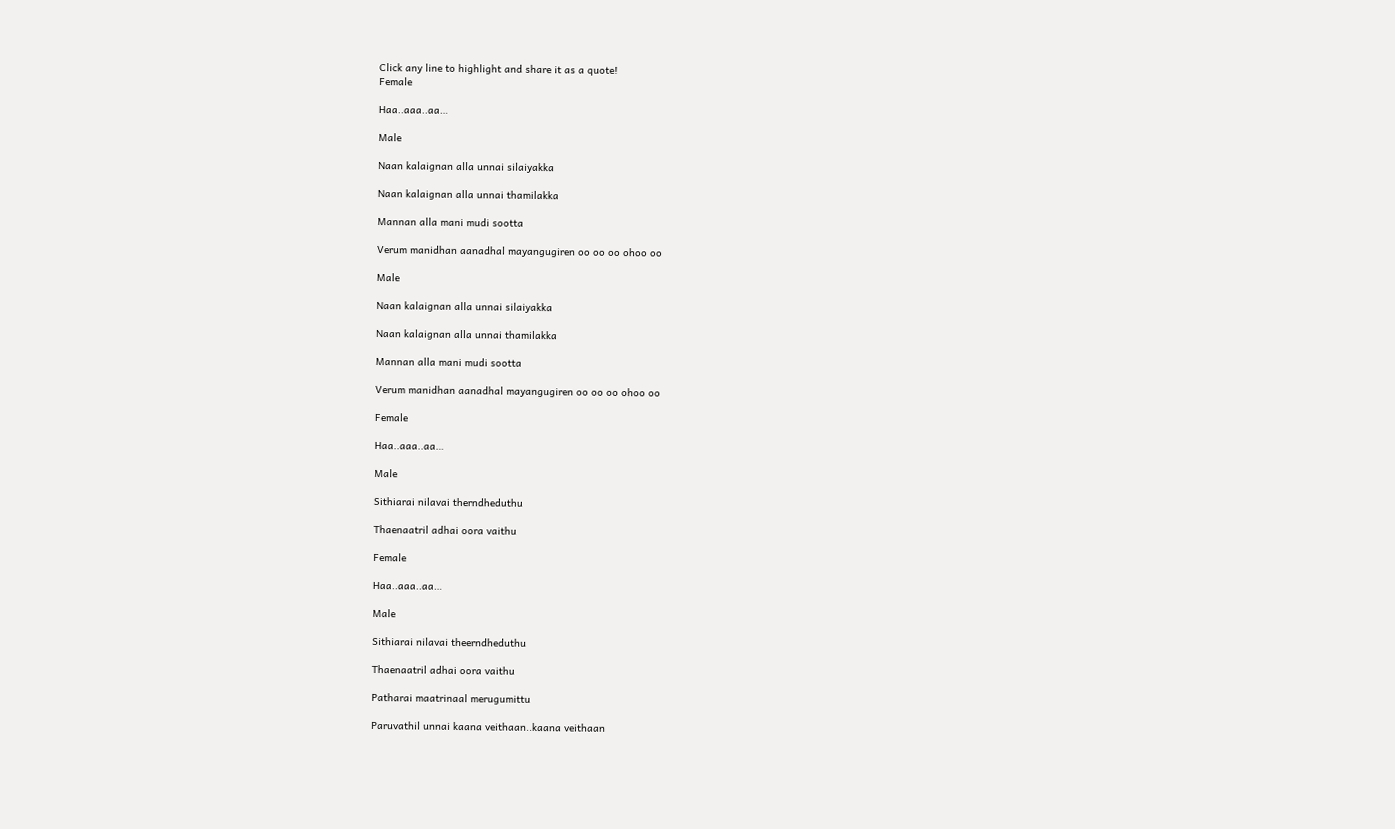Click any line to highlight and share it as a quote!
Female

Haa..aaa..aa…

Male

Naan kalaignan alla unnai silaiyakka

Naan kalaignan alla unnai thamilakka

Mannan alla mani mudi sootta

Verum manidhan aanadhal mayangugiren oo oo oo ohoo oo

Male

Naan kalaignan alla unnai silaiyakka

Naan kalaignan alla unnai thamilakka

Mannan alla mani mudi sootta

Verum manidhan aanadhal mayangugiren oo oo oo ohoo oo

Female

Haa..aaa..aa…

Male

Sithiarai nilavai therndheduthu

Thaenaatril adhai oora vaithu

Female

Haa..aaa..aa…

Male

Sithiarai nilavai theerndheduthu

Thaenaatril adhai oora vaithu

Patharai maatrinaal merugumittu

Paruvathil unnai kaana veithaan..kaana veithaan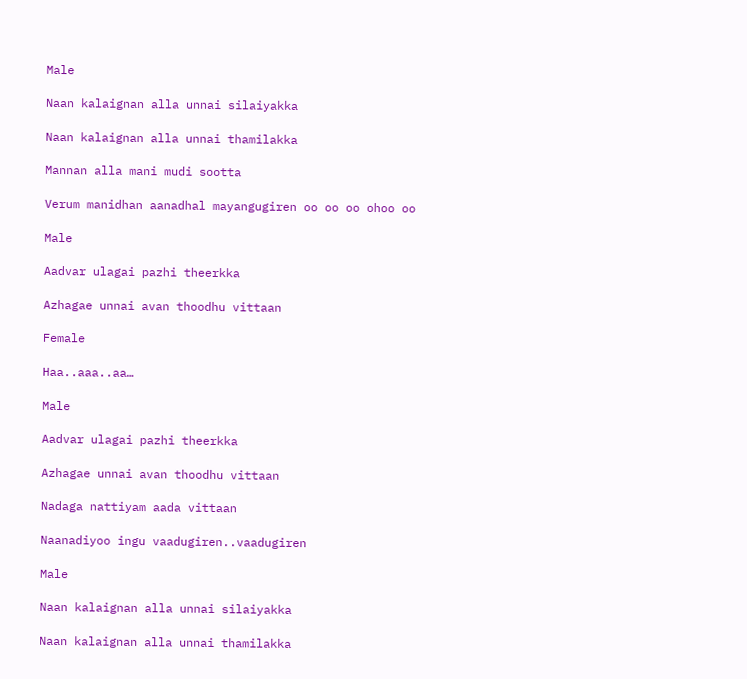Male

Naan kalaignan alla unnai silaiyakka

Naan kalaignan alla unnai thamilakka

Mannan alla mani mudi sootta

Verum manidhan aanadhal mayangugiren oo oo oo ohoo oo

Male

Aadvar ulagai pazhi theerkka

Azhagae unnai avan thoodhu vittaan

Female

Haa..aaa..aa…

Male

Aadvar ulagai pazhi theerkka

Azhagae unnai avan thoodhu vittaan

Nadaga nattiyam aada vittaan

Naanadiyoo ingu vaadugiren..vaadugiren

Male

Naan kalaignan alla unnai silaiyakka

Naan kalaignan alla unnai thamilakka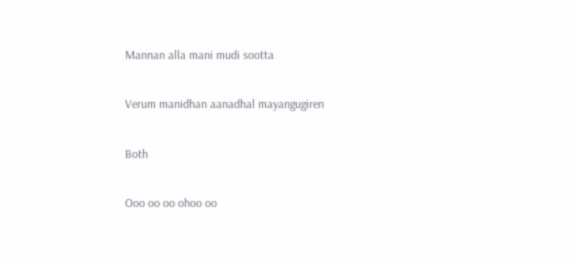Mannan alla mani mudi sootta

Verum manidhan aanadhal mayangugiren

Both

Ooo oo oo ohoo oo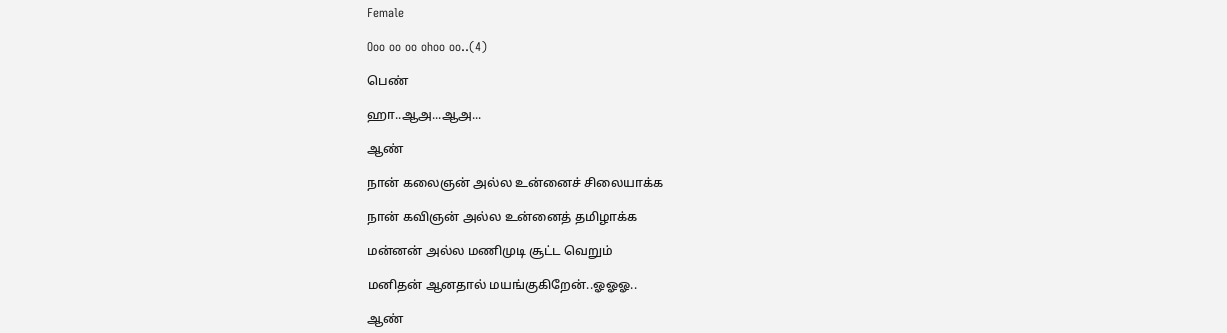Female

Ooo oo oo ohoo oo..(4)

பெண்

ஹா..ஆஅ...ஆஅ...

ஆண்

நான் கலைஞன் அல்ல உன்னைச் சிலையாக்க

நான் கவிஞன் அல்ல உன்னைத் தமிழாக்க

மன்னன் அல்ல மணிமுடி சூட்ட வெறும்

மனிதன் ஆனதால் மயங்குகிறேன்..ஓஓஓ..

ஆண்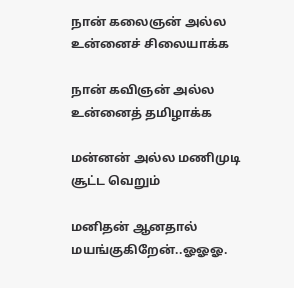நான் கலைஞன் அல்ல உன்னைச் சிலையாக்க

நான் கவிஞன் அல்ல உன்னைத் தமிழாக்க

மன்னன் அல்ல மணிமுடி சூட்ட வெறும்

மனிதன் ஆனதால் மயங்குகிறேன்..ஓஓஓ.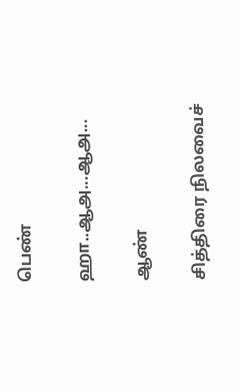பெண்

ஹா..ஆஅ...ஆஅ...

ஆண்

சித்திரை நிலவைச்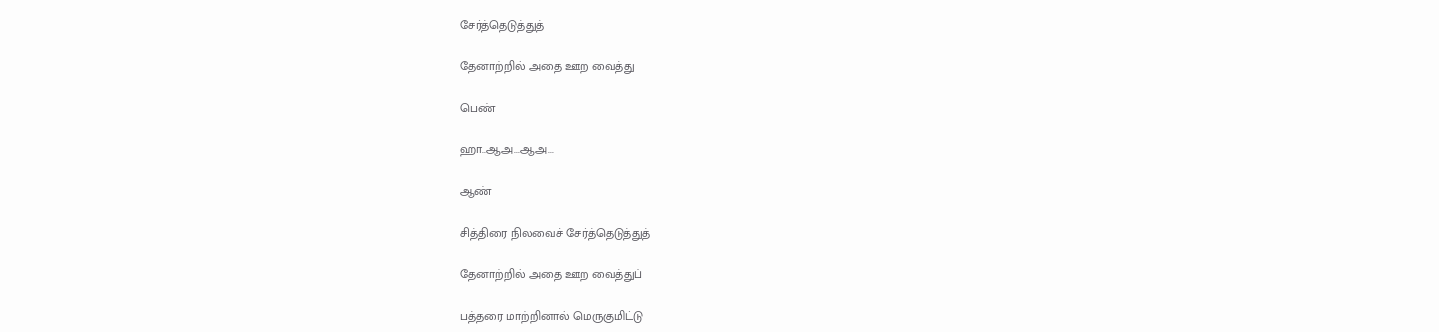சேர்த்தெடுத்துத்

தேனாற்றில் அதை ஊற வைத்து

பெண்

ஹா..ஆஅ...ஆஅ...

ஆண்

சித்திரை நிலவைச் சேர்த்தெடுத்துத்

தேனாற்றில் அதை ஊற வைத்துப்

பத்தரை மாற்றினால் மெருகுமிட்டு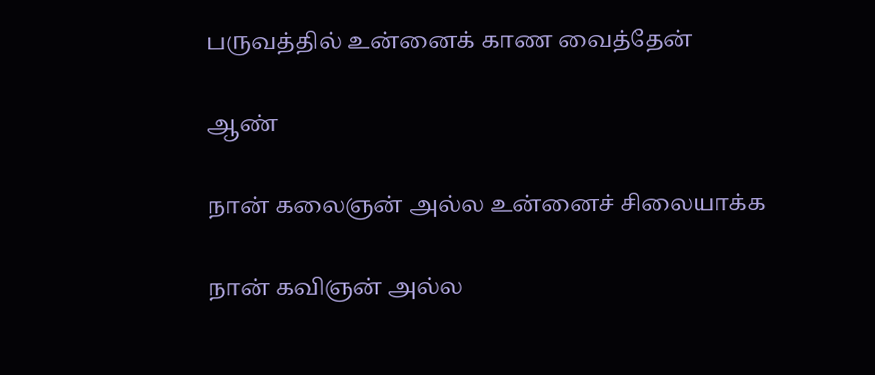பருவத்தில் உன்னைக் காண வைத்தேன்

ஆண்

நான் கலைஞன் அல்ல உன்னைச் சிலையாக்க

நான் கவிஞன் அல்ல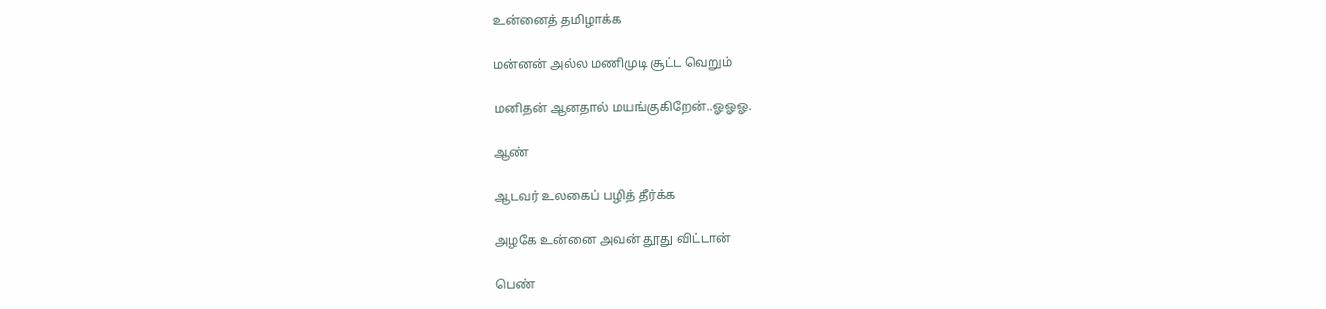உன்னைத் தமிழாக்க

மன்னன் அல்ல மணிமுடி சூட்ட வெறும்

மனிதன் ஆனதால் மயங்குகிறேன்..ஓஓஓ.

ஆண்

ஆடவர் உலகைப் பழித் தீர்க்க

அழகே உன்னை அவன் தூது விட்டான்

பெண்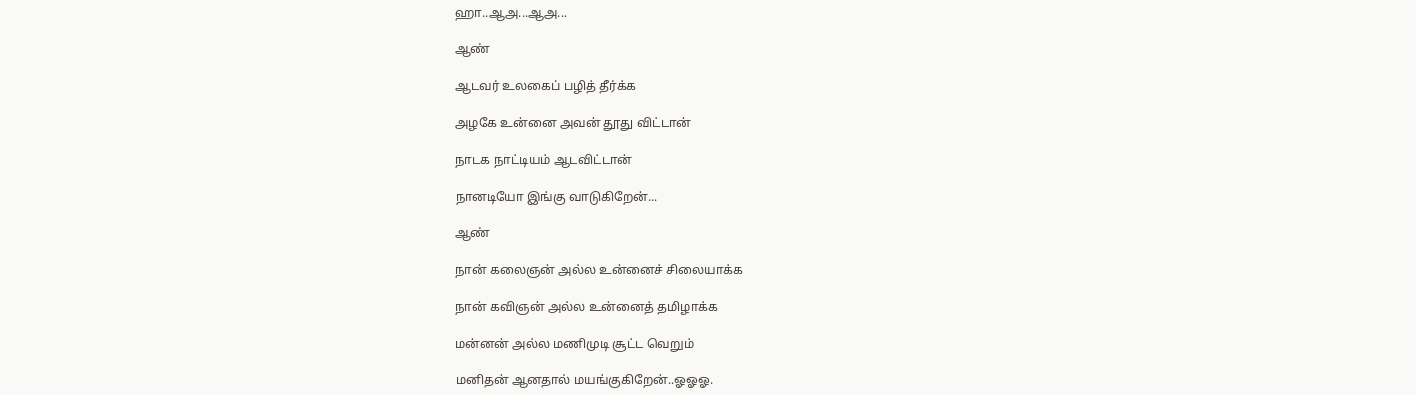ஹா..ஆஅ...ஆஅ...

ஆண்

ஆடவர் உலகைப் பழித் தீர்க்க

அழகே உன்னை அவன் தூது விட்டான்

நாடக நாட்டியம் ஆடவிட்டான்

நானடியோ இங்கு வாடுகிறேன்...

ஆண்

நான் கலைஞன் அல்ல உன்னைச் சிலையாக்க

நான் கவிஞன் அல்ல உன்னைத் தமிழாக்க

மன்னன் அல்ல மணிமுடி சூட்ட வெறும்

மனிதன் ஆனதால் மயங்குகிறேன்..ஓஓஓ.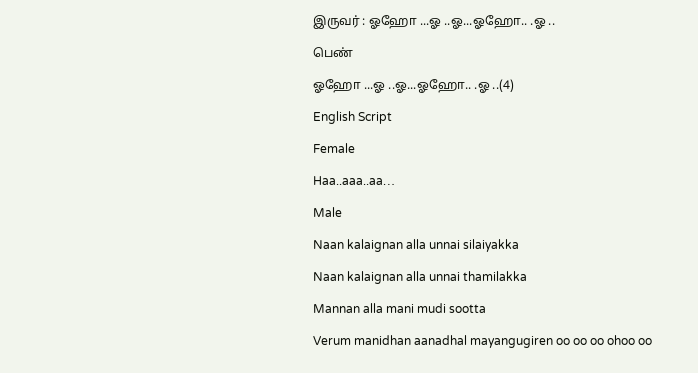இருவர் : ஓஹோ ...ஓ ..ஓ...ஓஹோ.. .ஓ ..

பெண்

ஓஹோ ...ஓ ..ஓ...ஓஹோ.. .ஓ ..(4)

English Script

Female

Haa..aaa..aa…

Male

Naan kalaignan alla unnai silaiyakka

Naan kalaignan alla unnai thamilakka

Mannan alla mani mudi sootta

Verum manidhan aanadhal mayangugiren oo oo oo ohoo oo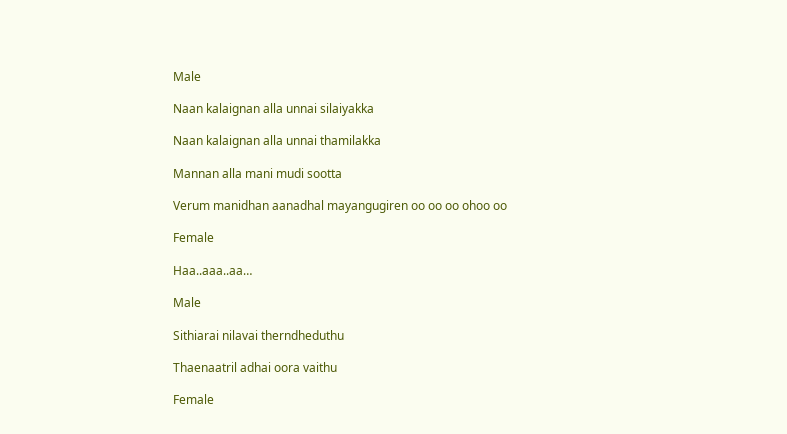Male

Naan kalaignan alla unnai silaiyakka

Naan kalaignan alla unnai thamilakka

Mannan alla mani mudi sootta

Verum manidhan aanadhal mayangugiren oo oo oo ohoo oo

Female

Haa..aaa..aa…

Male

Sithiarai nilavai therndheduthu

Thaenaatril adhai oora vaithu

Female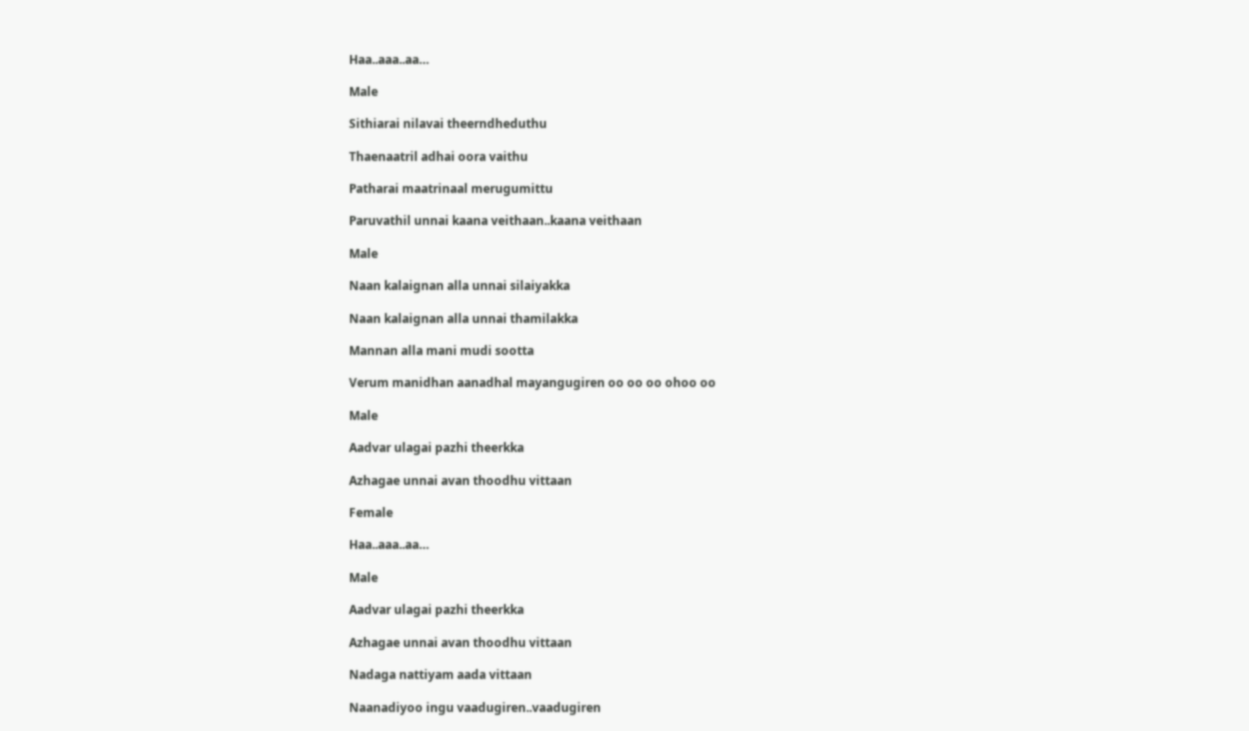Haa..aaa..aa…

Male

Sithiarai nilavai theerndheduthu

Thaenaatril adhai oora vaithu

Patharai maatrinaal merugumittu

Paruvathil unnai kaana veithaan..kaana veithaan

Male

Naan kalaignan alla unnai silaiyakka

Naan kalaignan alla unnai thamilakka

Mannan alla mani mudi sootta

Verum manidhan aanadhal mayangugiren oo oo oo ohoo oo

Male

Aadvar ulagai pazhi theerkka

Azhagae unnai avan thoodhu vittaan

Female

Haa..aaa..aa…

Male

Aadvar ulagai pazhi theerkka

Azhagae unnai avan thoodhu vittaan

Nadaga nattiyam aada vittaan

Naanadiyoo ingu vaadugiren..vaadugiren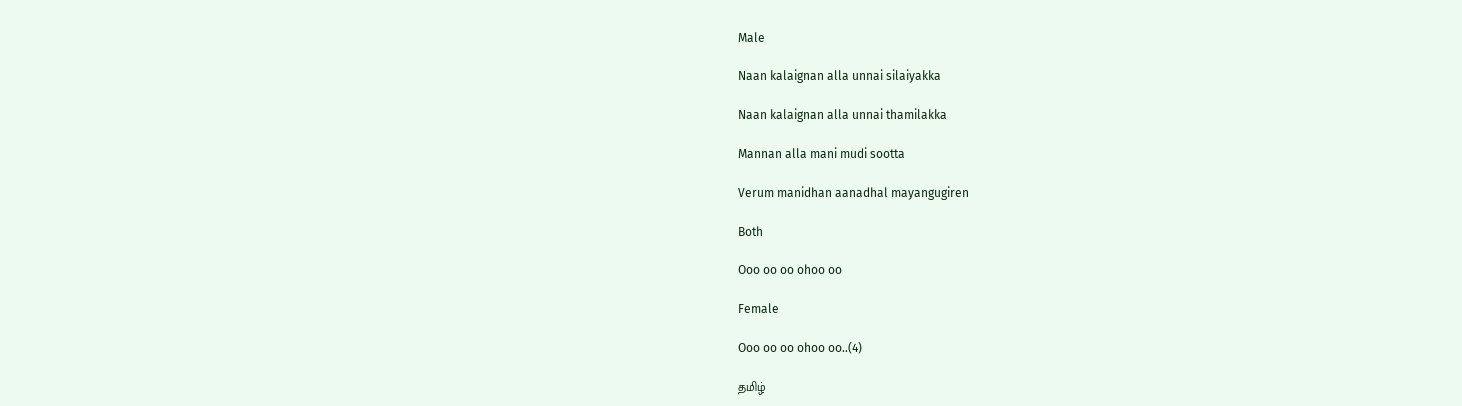Male

Naan kalaignan alla unnai silaiyakka

Naan kalaignan alla unnai thamilakka

Mannan alla mani mudi sootta

Verum manidhan aanadhal mayangugiren

Both

Ooo oo oo ohoo oo

Female

Ooo oo oo ohoo oo..(4)

தமிழ்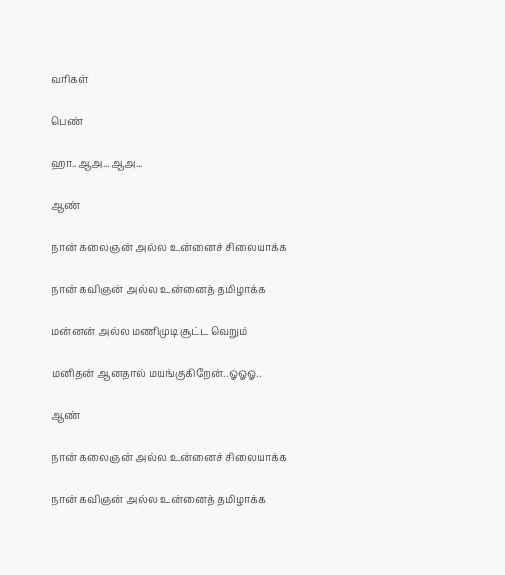வரிகள்

பெண்

ஹா..ஆஅ...ஆஅ...

ஆண்

நான் கலைஞன் அல்ல உன்னைச் சிலையாக்க

நான் கவிஞன் அல்ல உன்னைத் தமிழாக்க

மன்னன் அல்ல மணிமுடி சூட்ட வெறும்

மனிதன் ஆனதால் மயங்குகிறேன்..ஓஓஓ..

ஆண்

நான் கலைஞன் அல்ல உன்னைச் சிலையாக்க

நான் கவிஞன் அல்ல உன்னைத் தமிழாக்க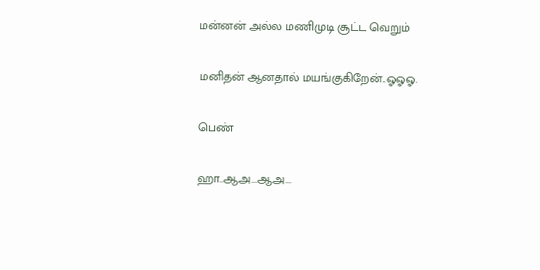மன்னன் அல்ல மணிமுடி சூட்ட வெறும்

மனிதன் ஆனதால் மயங்குகிறேன்..ஓஓஓ.

பெண்

ஹா..ஆஅ...ஆஅ...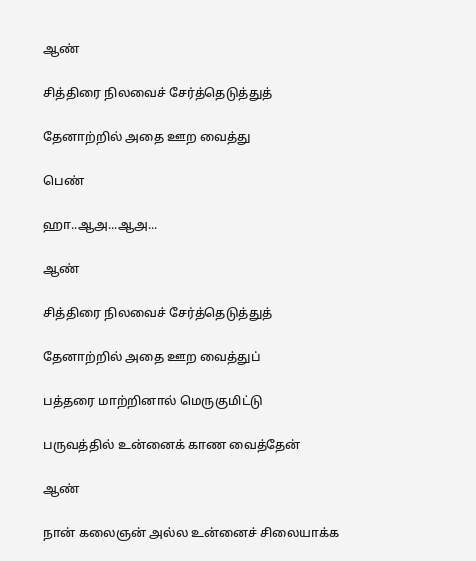ஆண்

சித்திரை நிலவைச் சேர்த்தெடுத்துத்

தேனாற்றில் அதை ஊற வைத்து

பெண்

ஹா..ஆஅ...ஆஅ...

ஆண்

சித்திரை நிலவைச் சேர்த்தெடுத்துத்

தேனாற்றில் அதை ஊற வைத்துப்

பத்தரை மாற்றினால் மெருகுமிட்டு

பருவத்தில் உன்னைக் காண வைத்தேன்

ஆண்

நான் கலைஞன் அல்ல உன்னைச் சிலையாக்க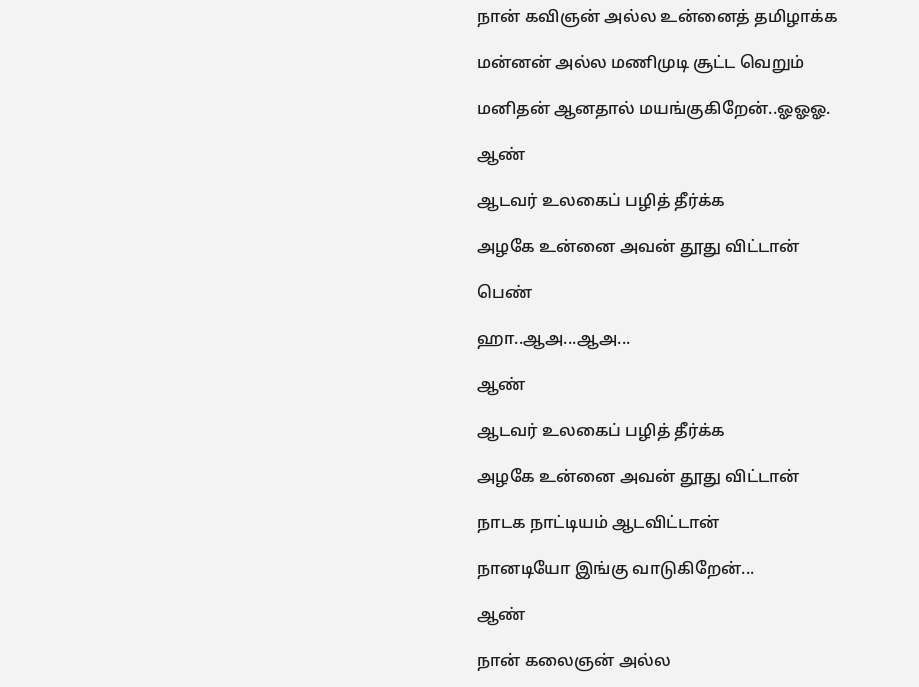நான் கவிஞன் அல்ல உன்னைத் தமிழாக்க

மன்னன் அல்ல மணிமுடி சூட்ட வெறும்

மனிதன் ஆனதால் மயங்குகிறேன்..ஓஓஓ.

ஆண்

ஆடவர் உலகைப் பழித் தீர்க்க

அழகே உன்னை அவன் தூது விட்டான்

பெண்

ஹா..ஆஅ...ஆஅ...

ஆண்

ஆடவர் உலகைப் பழித் தீர்க்க

அழகே உன்னை அவன் தூது விட்டான்

நாடக நாட்டியம் ஆடவிட்டான்

நானடியோ இங்கு வாடுகிறேன்...

ஆண்

நான் கலைஞன் அல்ல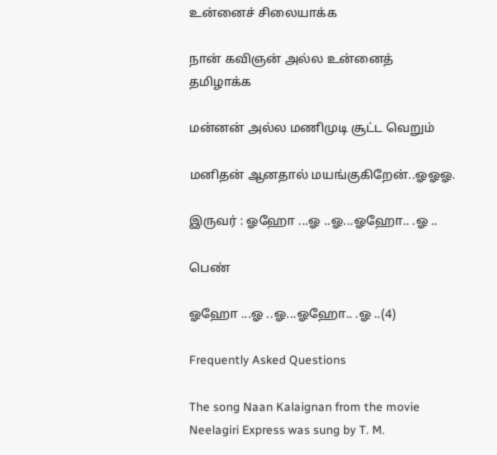உன்னைச் சிலையாக்க

நான் கவிஞன் அல்ல உன்னைத் தமிழாக்க

மன்னன் அல்ல மணிமுடி சூட்ட வெறும்

மனிதன் ஆனதால் மயங்குகிறேன்..ஓஓஓ.

இருவர் : ஓஹோ ...ஓ ..ஓ...ஓஹோ.. .ஓ ..

பெண்

ஓஹோ ...ஓ ..ஓ...ஓஹோ.. .ஓ ..(4)

Frequently Asked Questions

The song Naan Kalaignan from the movie Neelagiri Express was sung by T. M.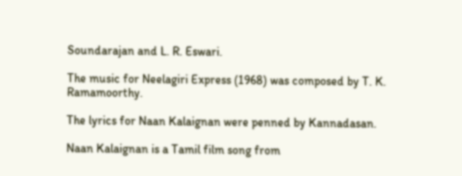Soundarajan and L. R. Eswari.

The music for Neelagiri Express (1968) was composed by T. K. Ramamoorthy.

The lyrics for Naan Kalaignan were penned by Kannadasan.

Naan Kalaignan is a Tamil film song from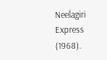Neelagiri Express (1968).